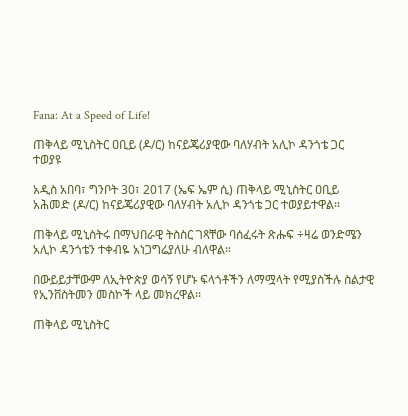Fana: At a Speed of Life!

ጠቅላይ ሚኒስትር ዐቢይ (ዶ/ር) ከናይጄሪያዊው ባለሃብት አሊኮ ዳንጎቴ ጋር ተወያዩ

አዲስ አበባ፣ ግንቦት 30፣ 2017 (ኤፍ ኤም ሲ) ጠቅላይ ሚኒስትር ዐቢይ አሕመድ (ዶ/ር) ከናይጄሪያዊው ባለሃብት አሊኮ ዳንጎቴ ጋር ተወያይተዋል፡፡

ጠቅላይ ሚኒስትሩ በማህበራዊ ትስስር ገጻቸው ባሰፈሩት ጽሑፍ ÷ዛሬ ወንድሜን አሊኮ ዳንጎቴን ተቀብዬ አነጋግሬያለሁ ብለዋል።

በውይይታቸውም ለኢትዮጵያ ወሳኝ የሆኑ ፍላጎቶችን ለማሟላት የሚያስችሉ ስልታዊ የኢንቨስትመን መስኮች ላይ መክረዋል፡፡

ጠቅላይ ሚኒስትር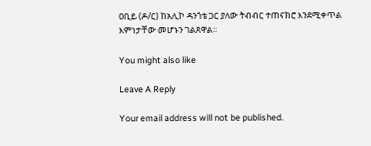ዐቢይ (ዶ/ር) ከአሊኮ ዳንጎቴ ጋር ያለው ትብብር ተጠናክሮ እንደሚቀጥል እምነታቸው መሆኑን ገልጸዋል፡፡

You might also like

Leave A Reply

Your email address will not be published.